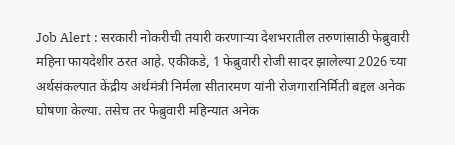Job Alert : सरकारी नोकरीची तयारी करणाऱ्या देशभरातील तरुणांसाठी फेब्रुवारी महिना फायदेशीर ठरत आहे. एकीकडे, 1 फेब्रुवारी रोजी सादर झालेल्या 2026 च्या अर्थसंकल्पात केंद्रीय अर्थमंत्री निर्मला सीतारमण यांनी रोजगारानिर्मिती बद्दल अनेक घोषणा केल्या. तसेच तर फेब्रुवारी महिन्यात अनेक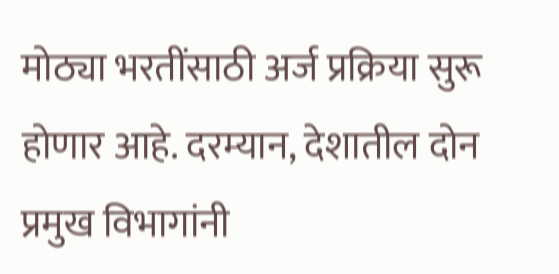मोठ्या भरतींसाठी अर्ज प्रक्रिया सुरू होणार आहे. दरम्यान, देशातील दोन प्रमुख विभागांनी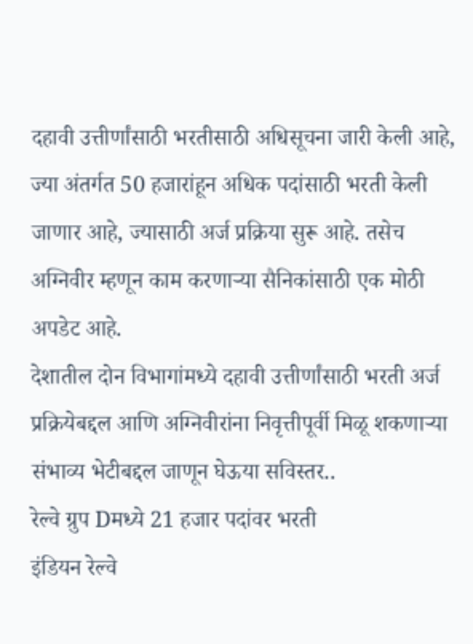दहावी उत्तीर्णांसाठी भरतीसाठी अधिसूचना जारी केली आहे, ज्या अंतर्गत 50 हजारांहून अधिक पदांसाठी भरती केली जाणार आहे, ज्यासाठी अर्ज प्रक्रिया सुरू आहे. तसेच अग्निवीर म्हणून काम करणाऱ्या सैनिकांसाठी एक मोठी अपडेट आहे.
देशातील दोन विभागांमध्ये दहावी उत्तीर्णांसाठी भरती अर्ज प्रक्रियेबद्दल आणि अग्निवीरांना निवृत्तीपूर्वी मिळू शकणाऱ्या संभाव्य भेटीबद्दल जाणून घेऊया सविस्तर..
रेल्वे ग्रुप Dमध्ये 21 हजार पदांवर भरती
इंडियन रेल्वे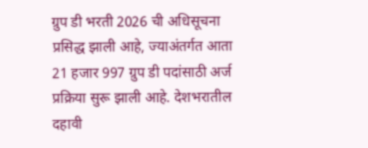ग्रुप डी भरती 2026 ची अधिसूचना प्रसिद्ध झाली आहे, ज्याअंतर्गत आता 21 हजार 997 ग्रुप डी पदांसाठी अर्ज प्रक्रिया सुरू झाली आहे. देशभरातील दहावी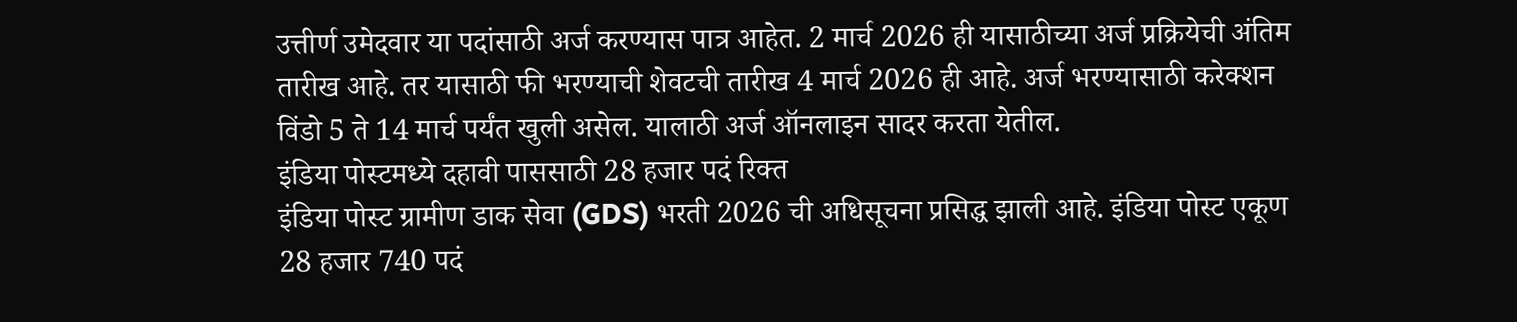उत्तीर्ण उमेदवार या पदांसाठी अर्ज करण्यास पात्र आहेत. 2 मार्च 2026 ही यासाठीच्या अर्ज प्रक्रियेची अंतिम तारीख आहे. तर यासाठी फी भरण्याची शेवटची तारीख 4 मार्च 2026 ही आहे. अर्ज भरण्यासाठी करेक्शन विंडो 5 ते 14 मार्च पर्यंत खुली असेल. यालाठी अर्ज ऑनलाइन सादर करता येतील.
इंडिया पोस्टमध्ये दहावी पाससाठी 28 हजार पदं रिक्त
इंडिया पोस्ट ग्रामीण डाक सेवा (GDS) भरती 2026 ची अधिसूचना प्रसिद्ध झाली आहे. इंडिया पोस्ट एकूण 28 हजार 740 पदं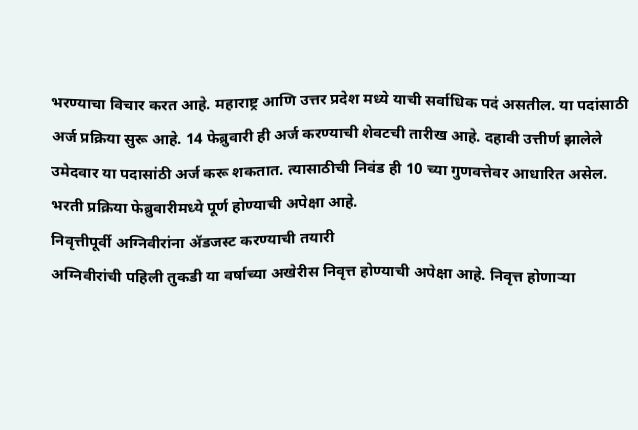भरण्याचा विचार करत आहे. महाराष्ट्र आणि उत्तर प्रदेश मध्ये याची सर्वाधिक पदं असतील. या पदांसाठी अर्ज प्रक्रिया सुरू आहे. 14 फेब्रुवारी ही अर्ज करण्याची शेवटची तारीख आहे. दहावी उत्तीर्ण झालेले उमेदवार या पदासांठी अर्ज करू शकतात. त्यासाठीची निवंड ही 10 च्या गुणवत्तेवर आधारित असेल. भरती प्रक्रिया फेब्रुवारीमध्ये पूर्ण होण्याची अपेक्षा आहे.
निवृत्तीपूर्वी अग्निवीरांना ॲडजस्ट करण्याची तयारी
अग्निवीरांची पहिली तुकडी या वर्षाच्या अखेरीस निवृत्त होण्याची अपेक्षा आहे. निवृत्त होणाऱ्या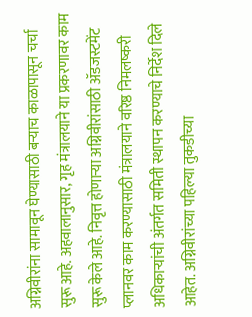अग्निवीरांना सामावून घेण्यासाठी बऱ्याच काळापासून चर्चा सुरू आहे. अहवालानुसार, गृह मंत्रालयाने या प्रकरणावर काम सुरू केले आहे. निवृत्त होणाऱ्या अग्निवीरांसाठी ॲडजस्टमेंट प्लानवर काम करण्यासाठी मंत्रालयाने वरिष्ठ निमलष्करी अधिकाऱ्यांची अंतर्गत समिती स्थापन करण्याचे निर्देश दिले आहेत. अग्निवीरांच्या पहिल्या तुकडीच्या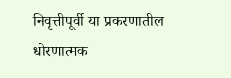निवृत्तीपूर्वी या प्रकरणातील धोरणात्मक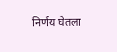निर्णय घेतला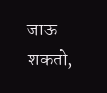जाऊ शकतो,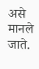असे मानले जाते.